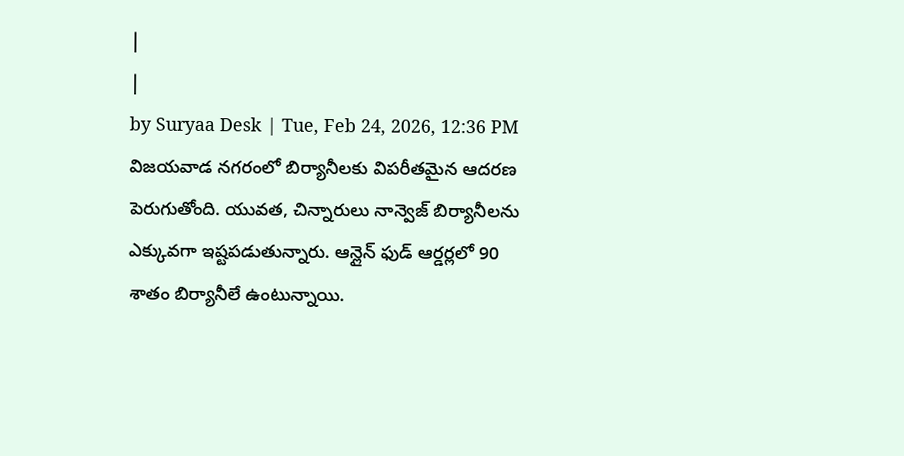|
|
by Suryaa Desk | Tue, Feb 24, 2026, 12:36 PM
విజయవాడ నగరంలో బిర్యానీలకు విపరీతమైన ఆదరణ పెరుగుతోంది. యువత, చిన్నారులు నాన్వెజ్ బిర్యానీలను ఎక్కువగా ఇష్టపడుతున్నారు. ఆన్లైన్ ఫుడ్ ఆర్డర్లలో 90 శాతం బిర్యానీలే ఉంటున్నాయి.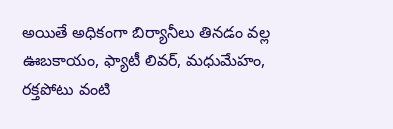అయితే అధికంగా బిర్యానీలు తినడం వల్ల ఊబకాయం, ఫ్యాటీ లివర్, మధుమేహం, రక్తపోటు వంటి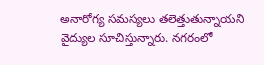అనారోగ్య సమస్యలు తలెత్తుతున్నాయని వైద్యుల సూచిస్తున్నారు. నగరంలో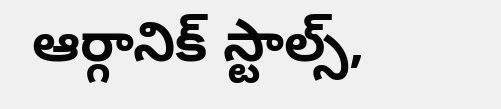ఆర్గానిక్ స్టాల్స్,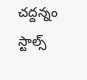చద్దన్నం స్టాల్స్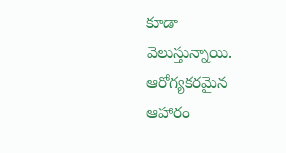కూడా వెలుస్తున్నాయి. ఆరోగ్యకరమైన ఆహారం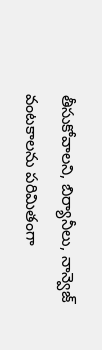తీసుకోవాలని, బిర్యానీలు, నాన్వెజ్ వంటకాలను పరిమితంగా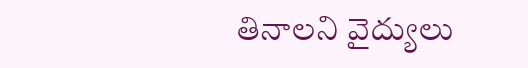తినాలని వైద్యులు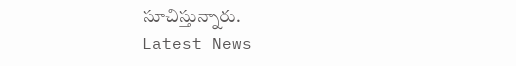సూచిస్తున్నారు.
Latest News